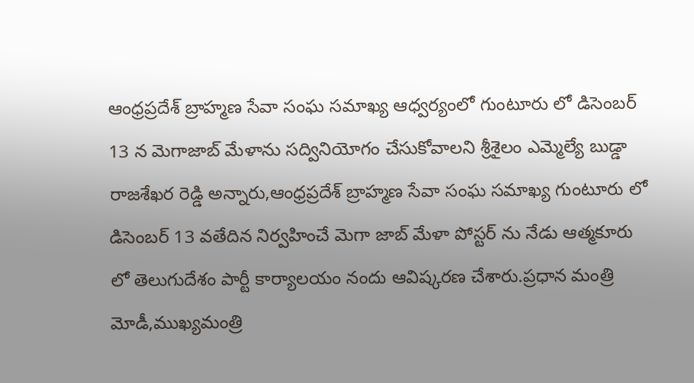ఆంధ్రప్రదేశ్ బ్రాహ్మణ సేవా సంఘ సమాఖ్య ఆధ్వర్యంలో గుంటూరు లో డిసెంబర్ 13 న మెగాజాబ్ మేళాను సద్వినియోగం చేసుకోవాలని శ్రీశైలం ఎమ్మెల్యే బుడ్డా రాజశేఖర రెడ్డి అన్నారు,ఆంధ్రప్రదేశ్ బ్రాహ్మణ సేవా సంఘ సమాఖ్య గుంటూరు లో డిసెంబర్ 13 వతేదిన నిర్వహించే మెగా జాబ్ మేళా పోస్టర్ ను నేడు ఆత్మకూరు లో తెలుగుదేశం పార్టీ కార్యాలయం నందు ఆవిష్కరణ చేశారు.ప్రధాన మంత్రి మోడీ,ముఖ్యమంత్రి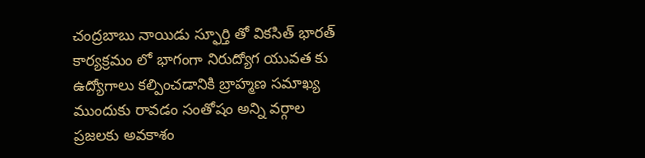చంద్రబాబు నాయిడు స్ఫూర్తి తో వికసిత్ భారత్ కార్యక్రమం లో భాగంగా నిరుద్యోగ యువత కు ఉద్యోగాలు కల్పించడానికి బ్రాహ్మణ సమాఖ్య ముందుకు రావడం సంతోషం అన్ని వర్గాల ప్రజలకు అవకాశం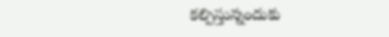కల్పిస్తున్నందుకు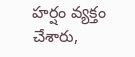హర్షం వ్యక్తం చేశారు,